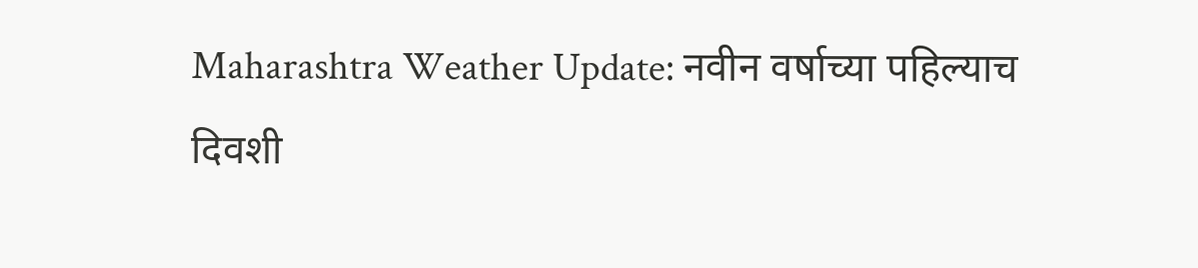Maharashtra Weather Update: नवीन वर्षाच्या पहिल्याच दिवशी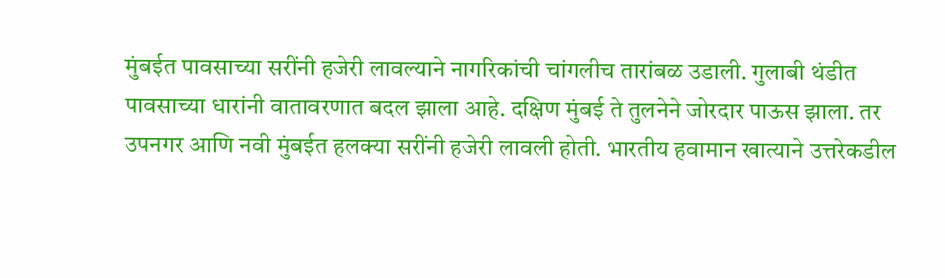मुंबईत पावसाच्या सरींनी हजेरी लावल्याने नागरिकांची चांगलीच तारांबळ उडाली. गुलाबी थंडीत पावसाच्या धारांनी वातावरणात बदल झाला आहे. दक्षिण मुंबई ते तुलनेने जोरदार पाऊस झाला. तर उपनगर आणि नवी मुंबईत हलक्या सरींनी हजेरी लावली होती. भारतीय हवामान खात्याने उत्तरेकडील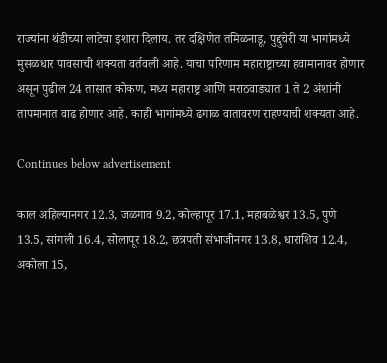राज्यांना थंडीच्या लाटेचा इशारा दिलाय. तर दक्षिणेत तमिळनाडू, पुद्दुचेरी या भागांमध्ये मुसळधार पावसाची शक्यता वर्तवली आहे. याचा परिणाम महाराष्ट्राच्या हवामानावर होणार असून पुढील 24 तासात कोकण, मध्य महाराष्ट्र आणि मराठवाड्यात 1 ते 2 अंशांनी तापमानात वाढ होणार आहे. काही भागांमध्ये ढगाळ वातावरण राहण्याची शक्यता आहे.

Continues below advertisement

काल अहिल्यानगर 12.3, जळगाव 9.2, कोल्हापूर 17.1, महाबळेश्वर 13.5, पुणे 13.5, सांगली 16.4, सोलापूर 18.2, छत्रपती संभाजीनगर 13.8, धाराशिव 12.4, अकोला 15,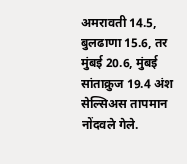अमरावती 14.5, बुलढाणा 15.6, तर मुंबई 20.6, मुंबई सांताक्रुज 19.4 अंश सेल्सिअस तापमान नोंदवले गेले.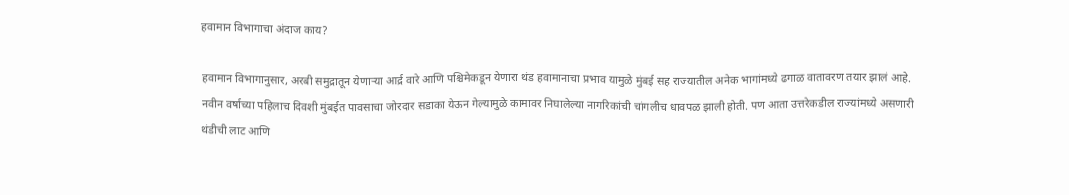हवामान विभागाचा अंदाज काय?

हवामान विभागानुसार, अरबी समुद्रातून येणाऱ्या आर्द्र वारे आणि पश्चिमेकडून येणारा थंड हवामानाचा प्रभाव यामुळे मुंबई सह राज्यातील अनेक भागांमध्ये ढगाळ वातावरण तयार झालं आहे. नवीन वर्षाच्या पहिलाच दिवशी मुंबईत पावसाचा जोरदार सडाका येऊन गेल्यामुळे कामावर निघालेल्या नागरिकांची चांगलीच धावपळ झाली होती. पण आता उत्तरेकडील राज्यांमध्ये असणारी थंडीची लाट आणि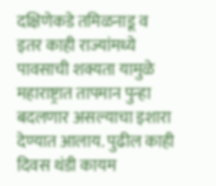दक्षिणेकडे तमिळनाडू व इतर काही राज्यांमध्ये पावसाची शक्यता यामुळे महाराष्ट्रात तापमान पुन्हा बदलणार असल्याचा इशारा देण्यात आलाय. पुढील काही दिवस थंडी कायम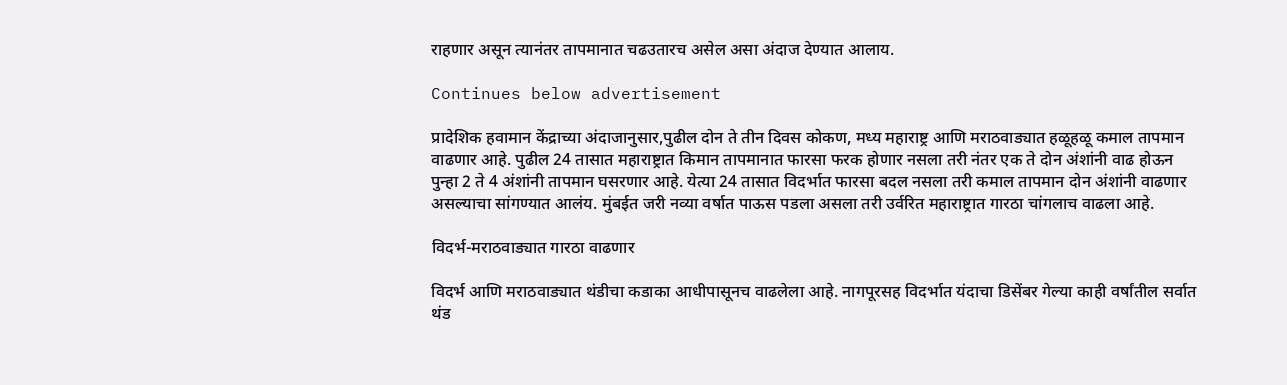राहणार असून त्यानंतर तापमानात चढउतारच असेल असा अंदाज देण्यात आलाय.

Continues below advertisement

प्रादेशिक हवामान केंद्राच्या अंदाजानुसार,पुढील दोन ते तीन दिवस कोकण, मध्य महाराष्ट्र आणि मराठवाड्यात हळूहळू कमाल तापमान वाढणार आहे. पुढील 24 तासात महाराष्ट्रात किमान तापमानात फारसा फरक होणार नसला तरी नंतर एक ते दोन अंशांनी वाढ होऊन पुन्हा 2 ते 4 अंशांनी तापमान घसरणार आहे. येत्या 24 तासात विदर्भात फारसा बदल नसला तरी कमाल तापमान दोन अंशांनी वाढणार असल्याचा सांगण्यात आलंय. मुंबईत जरी नव्या वर्षात पाऊस पडला असला तरी उर्वरित महाराष्ट्रात गारठा चांगलाच वाढला आहे.

विदर्भ-मराठवाड्यात गारठा वाढणार

विदर्भ आणि मराठवाड्यात थंडीचा कडाका आधीपासूनच वाढलेला आहे. नागपूरसह विदर्भात यंदाचा डिसेंबर गेल्या काही वर्षांतील सर्वात थंड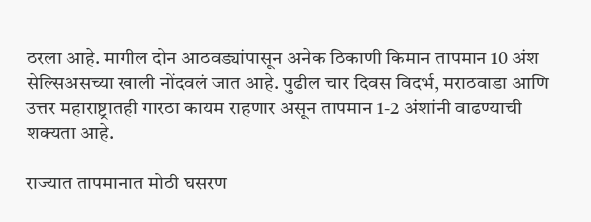ठरला आहे. मागील दोन आठवड्यांपासून अनेक ठिकाणी किमान तापमान 10 अंश सेल्सिअसच्या खाली नोंदवलं जात आहे. पुढील चार दिवस विदर्भ, मराठवाडा आणि उत्तर महाराष्ट्रातही गारठा कायम राहणार असून तापमान 1-2 अंशांनी वाढण्याची शक्यता आहे.

राज्यात तापमानात मोठी घसरण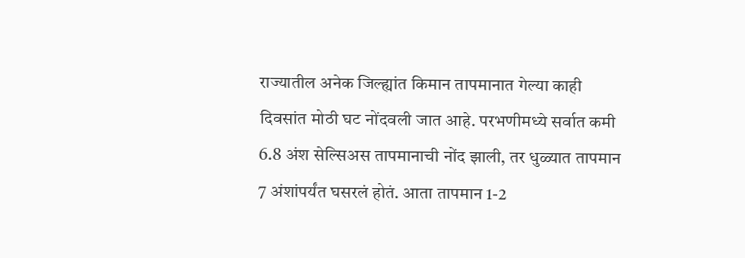राज्यातील अनेक जिल्ह्यांत किमान तापमानात गेल्या काही दिवसांत मोठी घट नोंदवली जात आहे. परभणीमध्ये सर्वात कमी 6.8 अंश सेल्सिअस तापमानाची नोंद झाली, तर धुळ्यात तापमान 7 अंशांपर्यंत घसरलं होतं. आता तापमान 1-2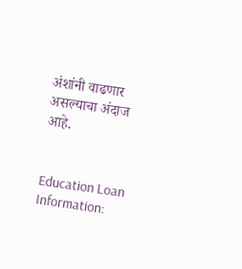अंशांनी वाढणार असल्याचा अंदाज आहे.


Education Loan Information: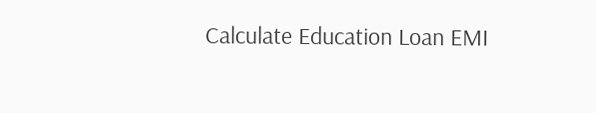Calculate Education Loan EMI